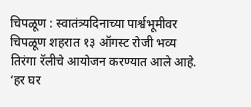चिपळूण : स्वातंत्र्यदिनाच्या पार्श्वभूमीवर चिपळूण शहरात १३ ऑगस्ट रोजी भव्य तिरंगा रॅलीचे आयोजन करण्यात आले आहे. ‘हर घर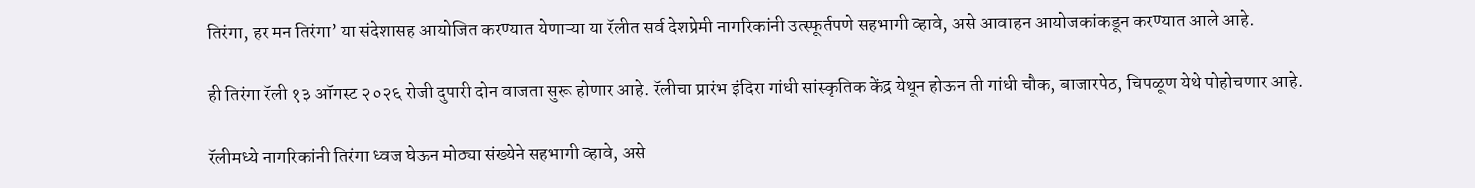तिरंगा, हर मन तिरंगा’ या संदेशासह आयोजित करण्यात येणाऱ्या या रॅलीत सर्व देशप्रेमी नागरिकांनी उत्स्फूर्तपणे सहभागी व्हावे, असे आवाहन आयोजकांकडून करण्यात आले आहे.

ही तिरंगा रॅली १३ ऑगस्ट २०२६ रोजी दुपारी दोन वाजता सुरू होणार आहे. रॅलीचा प्रारंभ इंदिरा गांधी सांस्कृतिक केंद्र येथून होऊन ती गांधी चौक, बाजारपेठ, चिपळूण येथे पोहोचणार आहे.

रॅलीमध्ये नागरिकांनी तिरंगा ध्वज घेऊन मोठ्या संख्येने सहभागी व्हावे, असे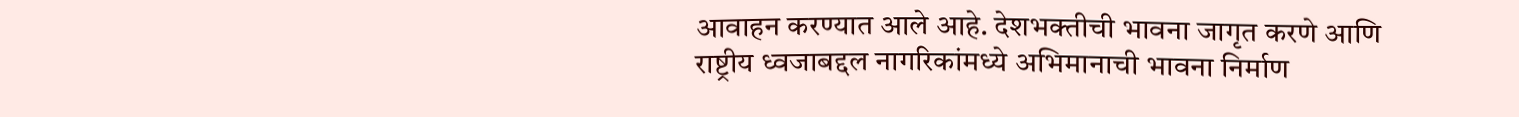आवाहन करण्यात आले आहे. देशभक्तीची भावना जागृत करणे आणि राष्ट्रीय ध्वजाबद्दल नागरिकांमध्ये अभिमानाची भावना निर्माण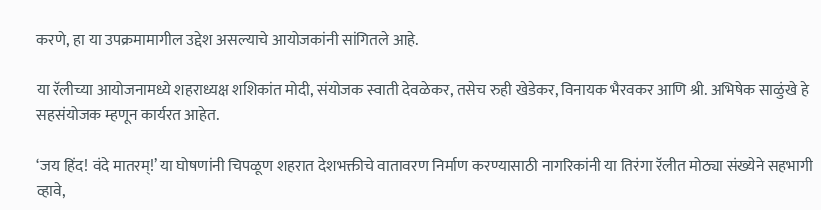करणे, हा या उपक्रमामागील उद्देश असल्याचे आयोजकांनी सांगितले आहे.

या रॅलीच्या आयोजनामध्ये शहराध्यक्ष शशिकांत मोदी, संयोजक स्वाती देवळेकर, तसेच रुही खेडेकर, विनायक भैरवकर आणि श्री. अभिषेक साळुंखे हे सहसंयोजक म्हणून कार्यरत आहेत.

‘जय हिंद! वंदे मातरम्!’ या घोषणांनी चिपळूण शहरात देशभक्तीचे वातावरण निर्माण करण्यासाठी नागरिकांनी या तिरंगा रॅलीत मोठ्या संख्येने सहभागी व्हावे,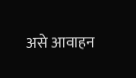असे आवाहन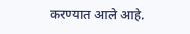करण्यात आले आहे.